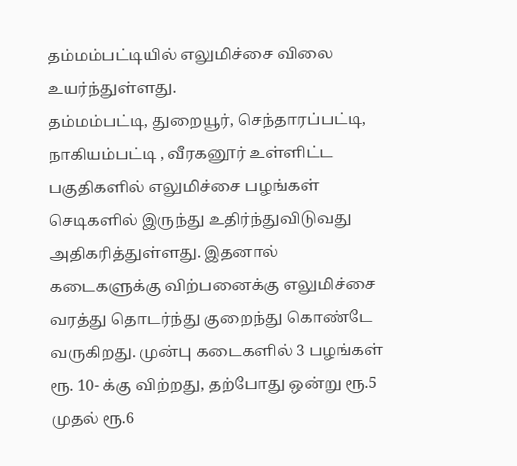தம்மம்பட்டியில் எலுமிச்சை விலை உயர்ந்துள்ளது.
தம்மம்பட்டி, துறையூர், செந்தாரப்பட்டி, நாகியம்பட்டி , வீரகனூர் உள்ளிட்ட பகுதிகளில் எலுமிச்சை பழங்கள் செடிகளில் இருந்து உதிர்ந்துவிடுவது அதிகரித்துள்ளது. இதனால் கடைகளுக்கு விற்பனைக்கு எலுமிச்சை வரத்து தொடர்ந்து குறைந்து கொண்டே வருகிறது. முன்பு கடைகளில் 3 பழங்கள் ரூ. 10- க்கு விற்றது, தற்போது ஒன்று ரூ.5 முதல் ரூ.6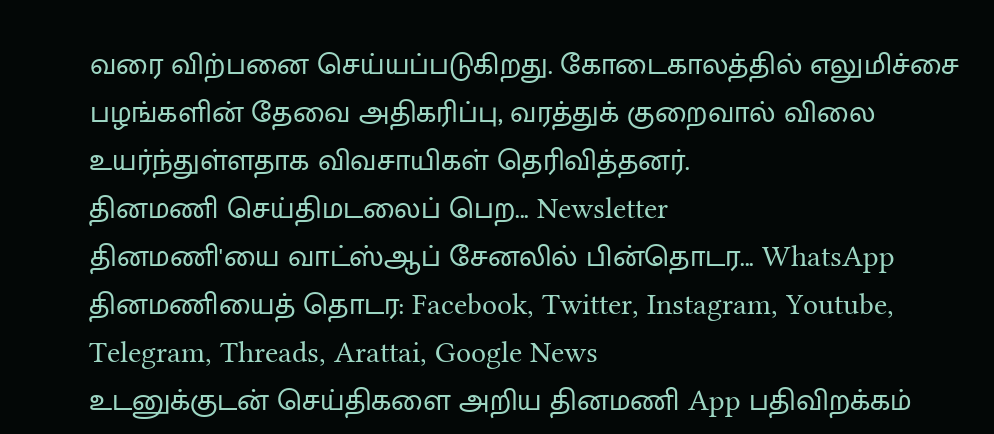வரை விற்பனை செய்யப்படுகிறது. கோடைகாலத்தில் எலுமிச்சை பழங்களின் தேவை அதிகரிப்பு, வரத்துக் குறைவால் விலை உயர்ந்துள்ளதாக விவசாயிகள் தெரிவித்தனர்.
தினமணி செய்திமடலைப் பெற... Newsletter
தினமணி'யை வாட்ஸ்ஆப் சேனலில் பின்தொடர... WhatsApp
தினமணியைத் தொடர: Facebook, Twitter, Instagram, Youtube, Telegram, Threads, Arattai, Google News
உடனுக்குடன் செய்திகளை அறிய தினமணி App பதிவிறக்கம்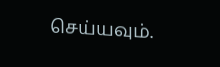செய்யவும்.